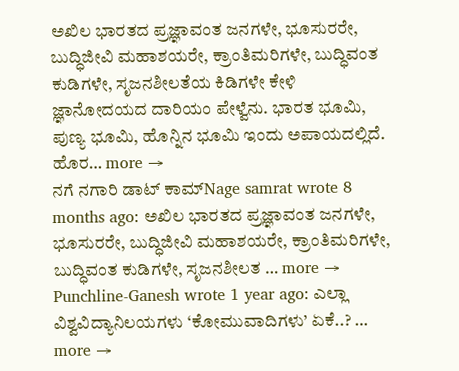ಅಖಿಲ ಭಾರತದ ಪ್ರಜ್ಞಾವಂತ ಜನಗಳೇ, ಭೂಸುರರೇ, ಬುದ್ಧಿಜೀವಿ ಮಹಾಶಯರೇ, ಕ್ರಾಂತಿಮರಿಗಳೇ, ಬುದ್ಧಿವಂತ ಕುಡಿಗಳೇ, ಸೃಜನಶೀಲತೆಯ ಕಿಡಿಗಳೇ ಕೇಳಿ ಜ್ಞಾನೋದಯದ ದಾರಿಯಂ ಪೇಳ್ವೆನು. ಭಾರತ ಭೂಮಿ, ಪುಣ್ಯ ಭೂಮಿ, ಹೊನ್ನಿನ ಭೂಮಿ ಇಂದು ಅಪಾಯದಲ್ಲಿದೆ. ಹೊರ… more →
ನಗೆ ನಗಾರಿ ಡಾಟ್ ಕಾಮ್Nage samrat wrote 8 months ago: ಅಖಿಲ ಭಾರತದ ಪ್ರಜ್ಞಾವಂತ ಜನಗಳೇ, ಭೂಸುರರೇ, ಬುದ್ಧಿಜೀವಿ ಮಹಾಶಯರೇ, ಕ್ರಾಂತಿಮರಿಗಳೇ, ಬುದ್ಧಿವಂತ ಕುಡಿಗಳೇ, ಸೃಜನಶೀಲತ … more →
Punchline-Ganesh wrote 1 year ago: ಎಲ್ಲಾ ವಿಶ್ವವಿದ್ಯಾನಿಲಯಗಳು ‘ಕೋಮುವಾದಿಗಳು’ ಏಕೆ..? … more →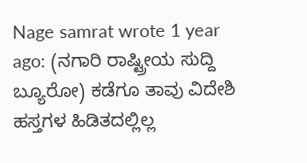Nage samrat wrote 1 year ago: (ನಗಾರಿ ರಾಷ್ಟ್ರೀಯ ಸುದ್ದಿ ಬ್ಯೂರೋ) ಕಡೆಗೂ ತಾವು ವಿದೇಶಿ ಹಸ್ತಗಳ ಹಿಡಿತದಲ್ಲಿಲ್ಲ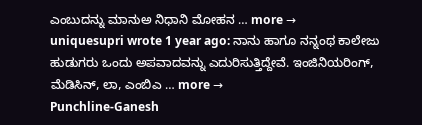ಎಂಬುದನ್ನು ಮಾನುಅ ನಿಧಾನಿ ಮೋಹನ … more →
uniquesupri wrote 1 year ago: ನಾನು ಹಾಗೂ ನನ್ನಂಥ ಕಾಲೇಜು ಹುಡುಗರು ಒಂದು ಅಪವಾದವನ್ನು ಎದುರಿಸುತ್ತಿದ್ದೇವೆ. ಇಂಜಿನಿಯರಿಂಗ್, ಮೆಡಿಸಿನ್, ಲಾ, ಎಂಬಿಎ … more →
Punchline-Ganesh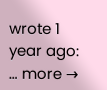wrote 1 year ago: … more →